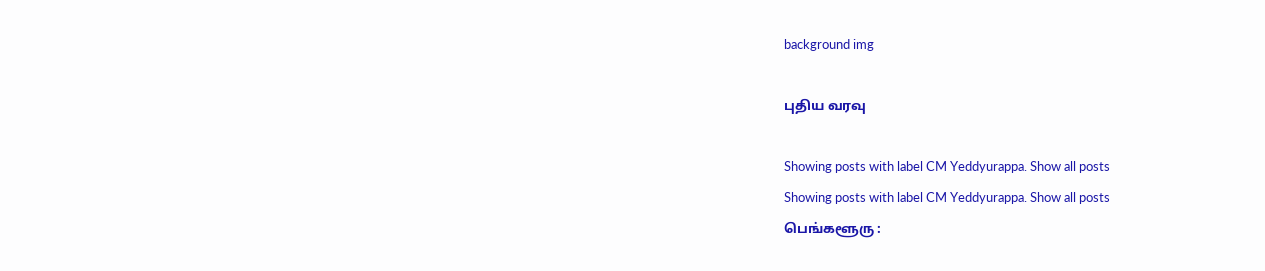background img

புதிய வரவு

Showing posts with label CM Yeddyurappa. Show all posts
Showing posts with label CM Yeddyurappa. Show all posts
பெங்களூரு :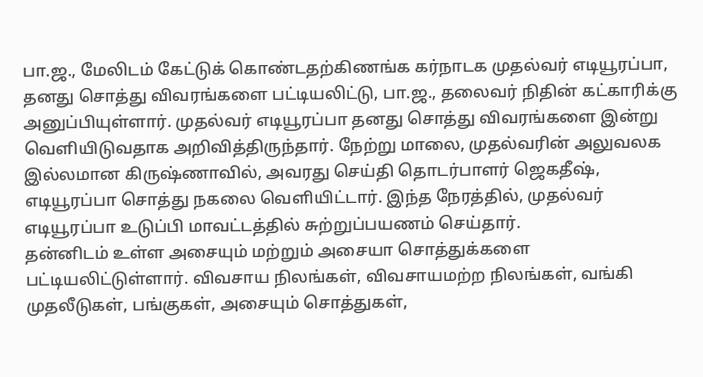பா.ஜ., மேலிடம் கேட்டுக் கொண்டதற்கிணங்க கர்நாடக முதல்வர் எடியூரப்பா, தனது சொத்து விவரங்களை பட்டியலிட்டு, பா.ஜ., தலைவர் நிதின் கட்காரிக்கு அனுப்பியுள்ளார். முதல்வர் எடியூரப்பா தனது சொத்து விவரங்களை இன்று வெளியிடுவதாக அறிவித்திருந்தார். நேற்று மாலை, முதல்வரின் அலுவலக இல்லமான கிருஷ்ணாவில், அவரது செய்தி தொடர்பாளர் ஜெகதீஷ், எடியூரப்பா சொத்து நகலை வெளியிட்டார். இந்த நேரத்தில், முதல்வர் எடியூரப்பா உடுப்பி மாவட்டத்தில் சுற்றுப்பயணம் செய்தார்.
தன்னிடம் உள்ள அசையும் மற்றும் அசையா சொத்துக்களை பட்டியலிட்டுள்ளார். விவசாய நிலங்கள், விவசாயமற்ற நிலங்கள், வங்கி முதலீடுகள், பங்குகள், அசையும் சொத்துகள்,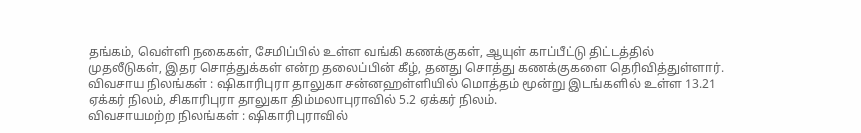தங்கம், வெள்ளி நகைகள், சேமிப்பில் உள்ள வங்கி கணக்குகள், ஆயுள் காப்பீட்டு திட்டத்தில் முதலீடுகள், இதர சொத்துக்கள் என்ற தலைப்பின் கீழ், தனது சொத்து கணக்குகளை தெரிவித்துள்ளார்.
விவசாய நிலங்கள் : ஷிகாரிபுரா தாலுகா சன்னஹள்ளியில் மொத்தம் மூன்று இடங்களில் உள்ள 13.21 ஏக்கர் நிலம், சிகாரிபுரா தாலுகா திம்மலாபுராவில் 5.2 ஏக்கர் நிலம்.
விவசாயமற்ற நிலங்கள் : ஷிகாரிபுராவில்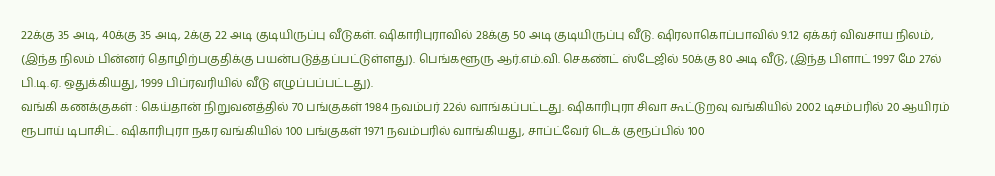22க்கு 35 அடி, 40க்கு 35 அடி, 2க்கு 22 அடி குடியிருப்பு வீடுகள். ஷிகாரிபுராவில் 28க்கு 50 அடி குடியிருப்பு வீடு. ஷிரலாகொப்பாவில் 9.12 ஏக்கர் விவசாய நிலம், (இந்த நிலம் பின்னர் தொழிற்பகுதிக்கு பயன்படுத்தப்பட்டுள்ளது). பெங்களூரு ஆர்.எம்.வி. செகண்ட் ஸ்டேஜில் 50க்கு 80 அடி வீடு, (இந்த பிளாட் 1997 மே 27ல் பி.டி.ஏ. ஒதுக்கியது, 1999 பிப்ரவரியில் வீடு எழுப்பப்பட்டது).
வங்கி கணக்குகள் : கெய்தான் நிறுவனத்தில் 70 பங்குகள் 1984 நவம்பர் 22ல் வாங்கப்பட்டது. ஷிகாரிபுரா சிவா கூட்டுறவு வங்கியில் 2002 டிசம்பரில் 20 ஆயிரம் ரூபாய் டிபாசிட். ஷிகாரிபுரா நகர வங்கியில் 100 பங்குகள் 1971 நவம்பரில் வாங்கியது, சாப்ட்வேர் டெக் குரூப்பில் 100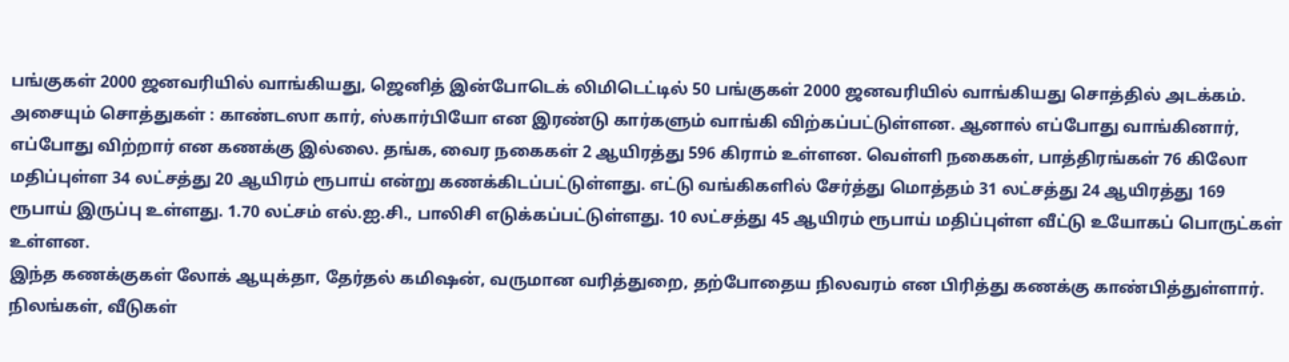பங்குகள் 2000 ஜனவரியில் வாங்கியது, ஜெனித் இன்போடெக் லிமிடெட்டில் 50 பங்குகள் 2000 ஜனவரியில் வாங்கியது சொத்தில் அடக்கம்.
அசையும் சொத்துகள் : காண்டஸா கார், ஸ்கார்பியோ என இரண்டு கார்களும் வாங்கி விற்கப்பட்டுள்ளன. ஆனால் எப்போது வாங்கினார், எப்போது விற்றார் என கணக்கு இல்லை. தங்க, வைர நகைகள் 2 ஆயிரத்து 596 கிராம் உள்ளன. வெள்ளி நகைகள், பாத்திரங்கள் 76 கிலோ மதிப்புள்ள 34 லட்சத்து 20 ஆயிரம் ரூபாய் என்று கணக்கிடப்பட்டுள்ளது. எட்டு வங்கிகளில் சேர்த்து மொத்தம் 31 லட்சத்து 24 ஆயிரத்து 169 ரூபாய் இருப்பு உள்ளது. 1.70 லட்சம் எல்.ஐ.சி., பாலிசி எடுக்கப்பட்டுள்ளது. 10 லட்சத்து 45 ஆயிரம் ரூபாய் மதிப்புள்ள வீட்டு உயோகப் பொருட்கள் உள்ளன.
இந்த கணக்குகள் லோக் ஆயுக்தா, தேர்தல் கமிஷன், வருமான வரித்துறை, தற்போதைய நிலவரம் என பிரித்து கணக்கு காண்பித்துள்ளார். நிலங்கள், வீடுகள்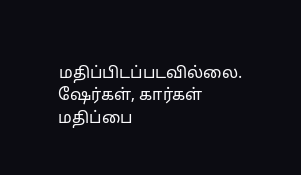மதிப்பிடப்படவில்லை. ஷேர்கள், கார்கள் மதிப்பை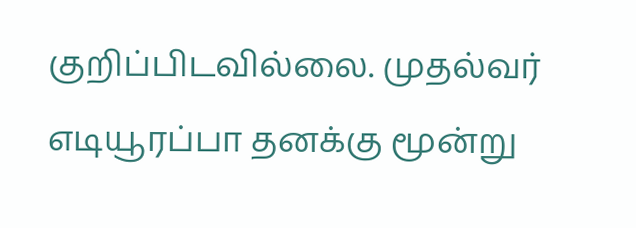குறிப்பிடவில்லை. முதல்வர் எடியூரப்பா தனக்கு மூன்று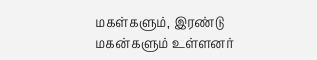மகள்களும், இரண்டு மகன்களும் உள்ளனர்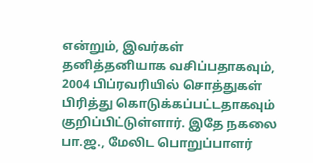என்றும், இவர்கள் தனித்தனியாக வசிப்பதாகவும், 2004 பிப்ரவரியில் சொத்துகள் பிரித்து கொடுக்கப்பட்டதாகவும் குறிப்பிட்டுள்ளார். இதே நகலை பா.ஜ., மேலிட பொறுப்பாளர்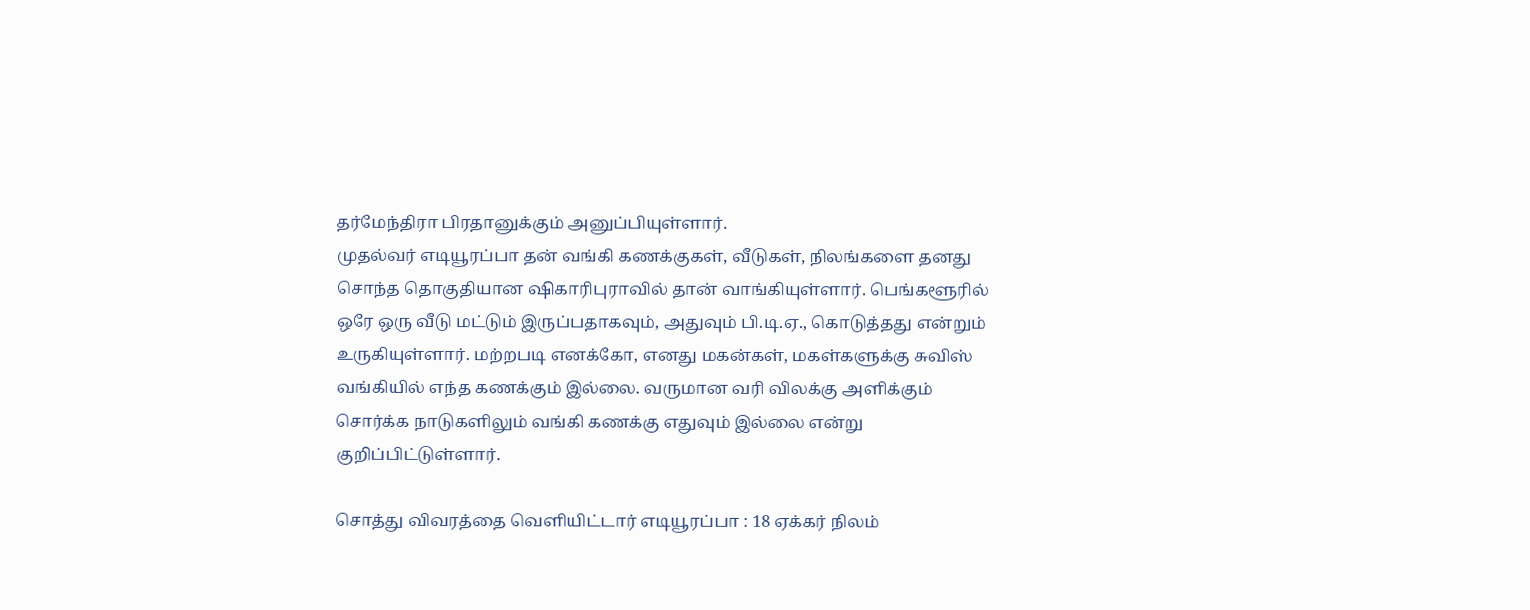தர்மேந்திரா பிரதானுக்கும் அனுப்பியுள்ளார்.
முதல்வர் எடியூரப்பா தன் வங்கி கணக்குகள், வீடுகள், நிலங்களை தனது சொந்த தொகுதியான ஷிகாரிபுராவில் தான் வாங்கியுள்ளார். பெங்களூரில் ஒரே ஒரு வீடு மட்டும் இருப்பதாகவும், அதுவும் பி.டி.ஏ., கொடுத்தது என்றும் உருகியுள்ளார். மற்றபடி எனக்கோ, எனது மகன்கள், மகள்களுக்கு சுவிஸ் வங்கியில் எந்த கணக்கும் இல்லை. வருமான வரி விலக்கு அளிக்கும் சொர்க்க நாடுகளிலும் வங்கி கணக்கு எதுவும் இல்லை என்று குறிப்பிட்டுள்ளார்.

சொத்து விவரத்தை வெளியிட்டார் எடியூரப்பா : 18 ஏக்கர் நிலம்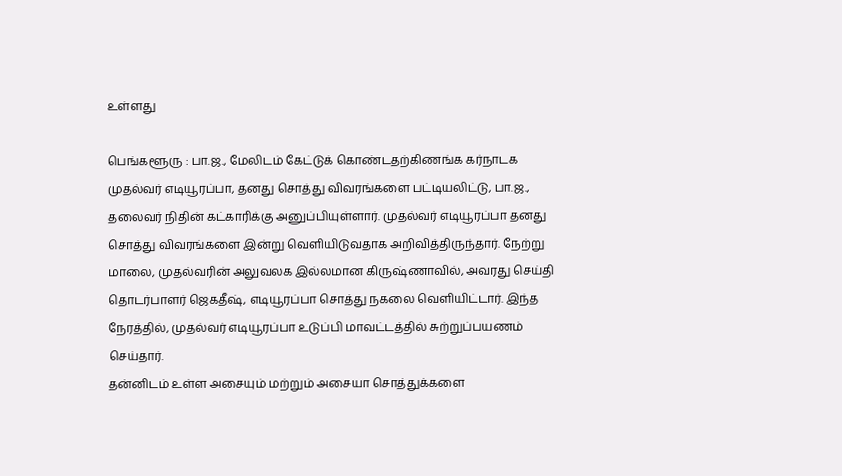உள்ளது

பெங்களூரு : பா.ஜ., மேலிடம் கேட்டுக் கொண்டதற்கிணங்க கர்நாடக முதல்வர் எடியூரப்பா, தனது சொத்து விவரங்களை பட்டியலிட்டு, பா.ஜ., தலைவர் நிதின் கட்காரிக்கு அனுப்பியுள்ளார். முதல்வர் எடியூரப்பா தனது சொத்து விவரங்களை இன்று வெளியிடுவதாக அறிவித்திருந்தார். நேற்று மாலை, முதல்வரின் அலுவலக இல்லமான கிருஷ்ணாவில், அவரது செய்தி தொடர்பாளர் ஜெகதீஷ், எடியூரப்பா சொத்து நகலை வெளியிட்டார். இந்த நேரத்தில், முதல்வர் எடியூரப்பா உடுப்பி மாவட்டத்தில் சுற்றுப்பயணம் செய்தார்.
தன்னிடம் உள்ள அசையும் மற்றும் அசையா சொத்துக்களை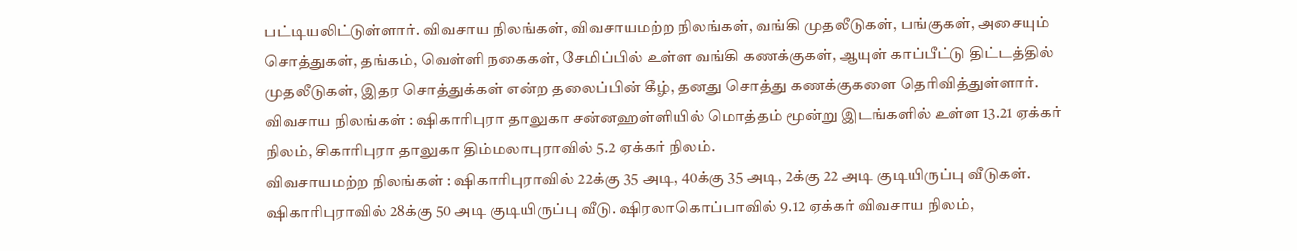பட்டியலிட்டுள்ளார். விவசாய நிலங்கள், விவசாயமற்ற நிலங்கள், வங்கி முதலீடுகள், பங்குகள், அசையும் சொத்துகள், தங்கம், வெள்ளி நகைகள், சேமிப்பில் உள்ள வங்கி கணக்குகள், ஆயுள் காப்பீட்டு திட்டத்தில் முதலீடுகள், இதர சொத்துக்கள் என்ற தலைப்பின் கீழ், தனது சொத்து கணக்குகளை தெரிவித்துள்ளார்.
விவசாய நிலங்கள் : ஷிகாரிபுரா தாலுகா சன்னஹள்ளியில் மொத்தம் மூன்று இடங்களில் உள்ள 13.21 ஏக்கர் நிலம், சிகாரிபுரா தாலுகா திம்மலாபுராவில் 5.2 ஏக்கர் நிலம்.
விவசாயமற்ற நிலங்கள் : ஷிகாரிபுராவில் 22க்கு 35 அடி, 40க்கு 35 அடி, 2க்கு 22 அடி குடியிருப்பு வீடுகள். ஷிகாரிபுராவில் 28க்கு 50 அடி குடியிருப்பு வீடு. ஷிரலாகொப்பாவில் 9.12 ஏக்கர் விவசாய நிலம்,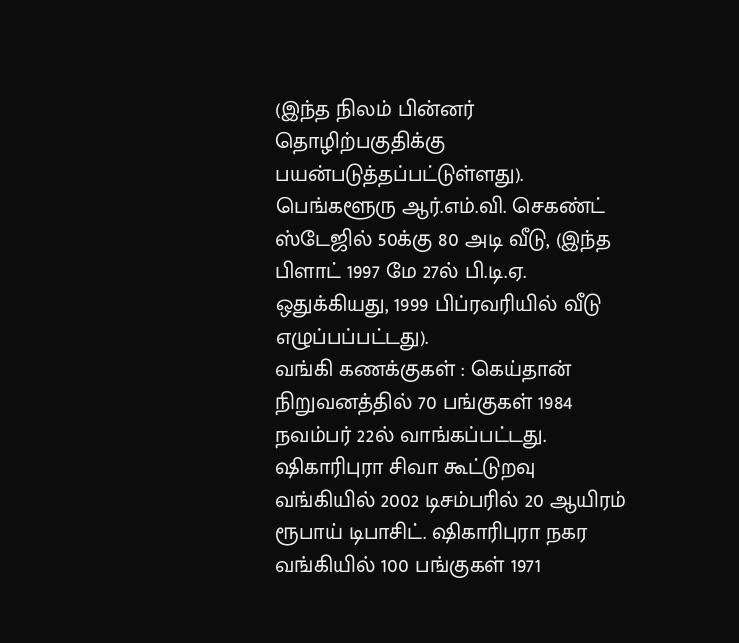(இந்த நிலம் பின்னர் தொழிற்பகுதிக்கு பயன்படுத்தப்பட்டுள்ளது). பெங்களூரு ஆர்.எம்.வி. செகண்ட் ஸ்டேஜில் 50க்கு 80 அடி வீடு, (இந்த பிளாட் 1997 மே 27ல் பி.டி.ஏ. ஒதுக்கியது, 1999 பிப்ரவரியில் வீடு எழுப்பப்பட்டது).
வங்கி கணக்குகள் : கெய்தான் நிறுவனத்தில் 70 பங்குகள் 1984 நவம்பர் 22ல் வாங்கப்பட்டது. ஷிகாரிபுரா சிவா கூட்டுறவு வங்கியில் 2002 டிசம்பரில் 20 ஆயிரம் ரூபாய் டிபாசிட். ஷிகாரிபுரா நகர வங்கியில் 100 பங்குகள் 1971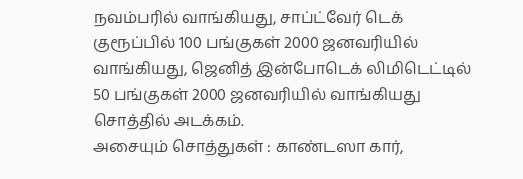நவம்பரில் வாங்கியது, சாப்ட்வேர் டெக் குரூப்பில் 100 பங்குகள் 2000 ஜனவரியில் வாங்கியது, ஜெனித் இன்போடெக் லிமிடெட்டில் 50 பங்குகள் 2000 ஜனவரியில் வாங்கியது சொத்தில் அடக்கம்.
அசையும் சொத்துகள் : காண்டஸா கார்,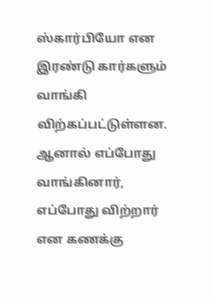ஸ்கார்பியோ என இரண்டு கார்களும் வாங்கி விற்கப்பட்டுள்ளன. ஆனால் எப்போது வாங்கினார், எப்போது விற்றார் என கணக்கு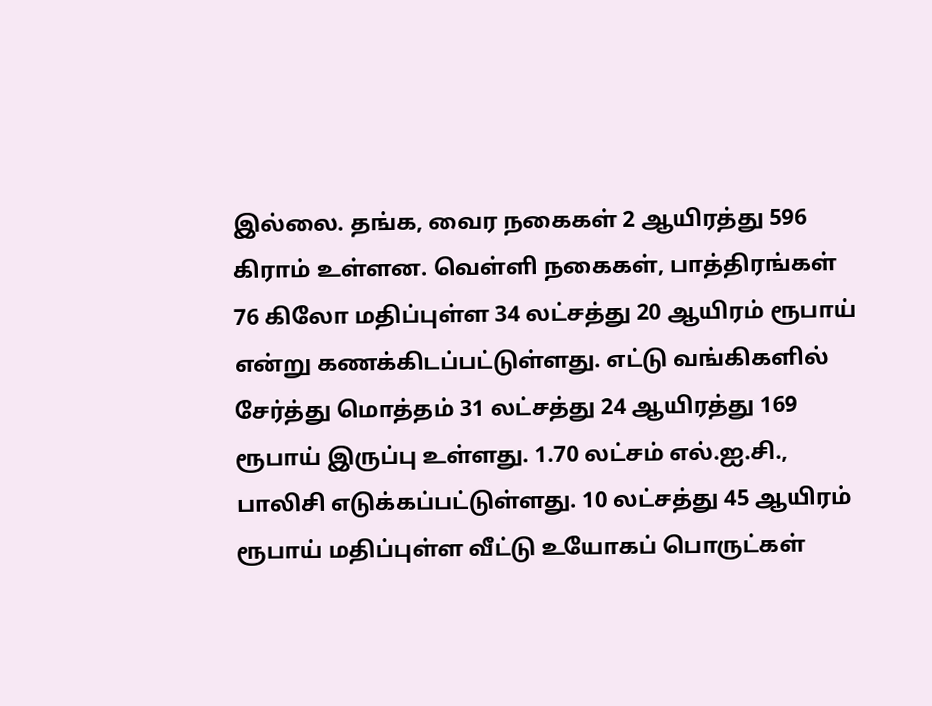இல்லை. தங்க, வைர நகைகள் 2 ஆயிரத்து 596 கிராம் உள்ளன. வெள்ளி நகைகள், பாத்திரங்கள் 76 கிலோ மதிப்புள்ள 34 லட்சத்து 20 ஆயிரம் ரூபாய் என்று கணக்கிடப்பட்டுள்ளது. எட்டு வங்கிகளில் சேர்த்து மொத்தம் 31 லட்சத்து 24 ஆயிரத்து 169 ரூபாய் இருப்பு உள்ளது. 1.70 லட்சம் எல்.ஐ.சி., பாலிசி எடுக்கப்பட்டுள்ளது. 10 லட்சத்து 45 ஆயிரம் ரூபாய் மதிப்புள்ள வீட்டு உயோகப் பொருட்கள்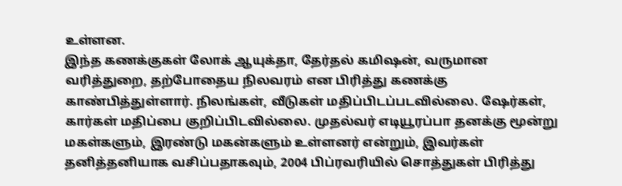உள்ளன.
இந்த கணக்குகள் லோக் ஆயுக்தா, தேர்தல் கமிஷன், வருமான வரித்துறை, தற்போதைய நிலவரம் என பிரித்து கணக்கு காண்பித்துள்ளார். நிலங்கள், வீடுகள் மதிப்பிடப்படவில்லை. ஷேர்கள், கார்கள் மதிப்பை குறிப்பிடவில்லை. முதல்வர் எடியூரப்பா தனக்கு மூன்று மகள்களும், இரண்டு மகன்களும் உள்ளனர் என்றும், இவர்கள் தனித்தனியாக வசிப்பதாகவும், 2004 பிப்ரவரியில் சொத்துகள் பிரித்து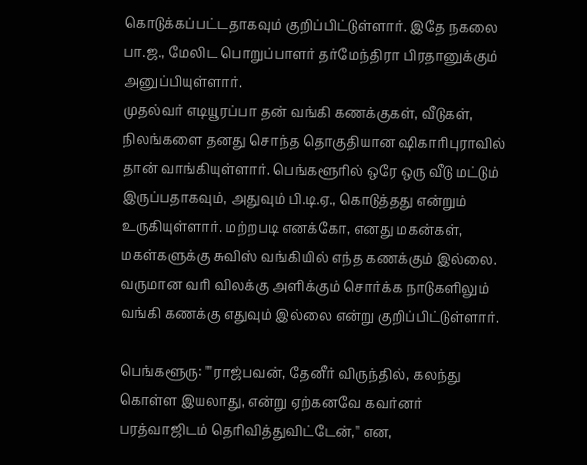கொடுக்கப்பட்டதாகவும் குறிப்பிட்டுள்ளார். இதே நகலை பா.ஜ., மேலிட பொறுப்பாளர் தர்மேந்திரா பிரதானுக்கும் அனுப்பியுள்ளார்.
முதல்வர் எடியூரப்பா தன் வங்கி கணக்குகள், வீடுகள், நிலங்களை தனது சொந்த தொகுதியான ஷிகாரிபுராவில் தான் வாங்கியுள்ளார். பெங்களூரில் ஒரே ஒரு வீடு மட்டும் இருப்பதாகவும், அதுவும் பி.டி.ஏ., கொடுத்தது என்றும் உருகியுள்ளார். மற்றபடி எனக்கோ, எனது மகன்கள், மகள்களுக்கு சுவிஸ் வங்கியில் எந்த கணக்கும் இல்லை. வருமான வரி விலக்கு அளிக்கும் சொர்க்க நாடுகளிலும் வங்கி கணக்கு எதுவும் இல்லை என்று குறிப்பிட்டுள்ளார்.

பெங்களூரு: ""ராஜ்பவன், தேனீர் விருந்தில், கலந்து கொள்ள இயலாது, என்று ஏற்கனவே கவர்னர் பரத்வாஜிடம் தெரிவித்துவிட்டேன்,'' என,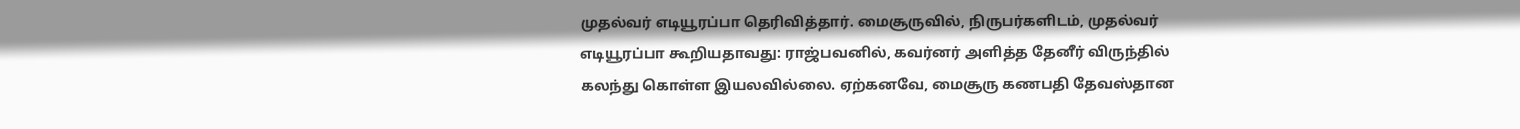முதல்வர் எடியூரப்பா தெரிவித்தார். மைசூருவில், நிருபர்களிடம், முதல்வர் எடியூரப்பா கூறியதாவது: ராஜ்பவனில், கவர்னர் அளித்த தேனீர் விருந்தில் கலந்து கொள்ள இயலவில்லை. ஏற்கனவே, மைசூரு கணபதி தேவஸ்தான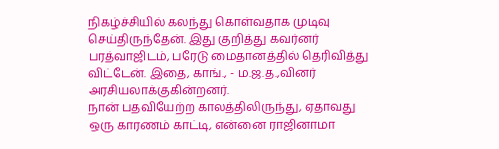நிகழ்ச்சியில் கலந்து கொள்வதாக முடிவு செய்திருந்தேன். இது குறித்து கவர்னர் பரத்வாஜிடம், பரேடு மைதானத்தில் தெரிவித்து விட்டேன். இதை, காங்., - ம.ஜ.த.,வினர் அரசியலாக்குகின்றனர்.
நான் பதவியேற்ற காலத்திலிருந்து, ஏதாவது ஒரு காரணம் காட்டி, என்னை ராஜினாமா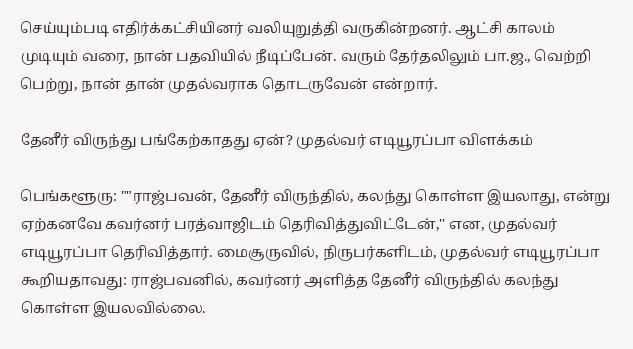செய்யும்படி எதிர்க்கட்சியினர் வலியுறுத்தி வருகின்றனர். ஆட்சி காலம் முடியும் வரை, நான் பதவியில் நீடிப்பேன். வரும் தேர்தலிலும் பா.ஜ., வெற்றி பெற்று, நான் தான் முதல்வராக தொடருவேன் என்றார்.

தேனீர் விருந்து பங்கேற்காதது ஏன்? முதல்வர் எடியூரப்பா விளக்கம்

பெங்களூரு: ""ராஜ்பவன், தேனீர் விருந்தில், கலந்து கொள்ள இயலாது, என்று ஏற்கனவே கவர்னர் பரத்வாஜிடம் தெரிவித்துவிட்டேன்,'' என, முதல்வர் எடியூரப்பா தெரிவித்தார். மைசூருவில், நிருபர்களிடம், முதல்வர் எடியூரப்பா கூறியதாவது: ராஜ்பவனில், கவர்னர் அளித்த தேனீர் விருந்தில் கலந்து கொள்ள இயலவில்லை.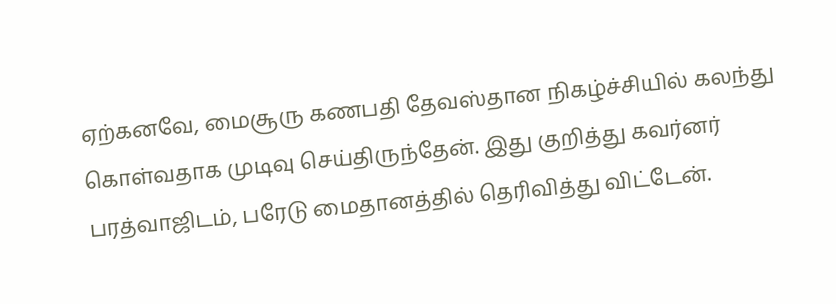ஏற்கனவே, மைசூரு கணபதி தேவஸ்தான நிகழ்ச்சியில் கலந்து கொள்வதாக முடிவு செய்திருந்தேன். இது குறித்து கவர்னர் பரத்வாஜிடம், பரேடு மைதானத்தில் தெரிவித்து விட்டேன்.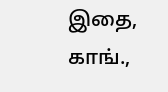இதை, காங்.,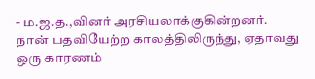- ம.ஜ.த.,வினர் அரசியலாக்குகின்றனர்.
நான் பதவியேற்ற காலத்திலிருந்து, ஏதாவது ஒரு காரணம்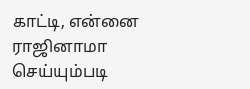காட்டி, என்னை ராஜினாமா செய்யும்படி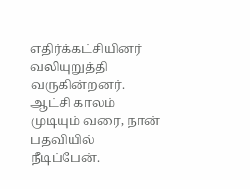எதிர்க்கட்சியினர் வலியுறுத்தி வருகின்றனர். ஆட்சி காலம் முடியும் வரை, நான் பதவியில் நீடிப்பேன்.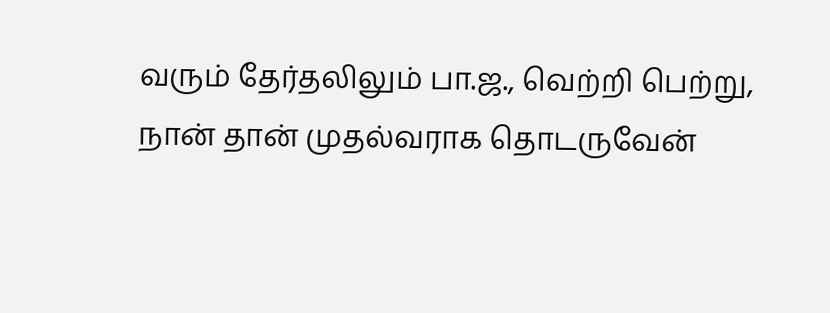வரும் தேர்தலிலும் பா.ஜ., வெற்றி பெற்று, நான் தான் முதல்வராக தொடருவேன்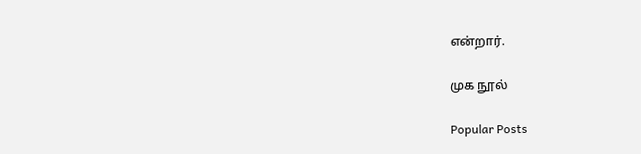என்றார்.

முக நூல்

Popular Posts